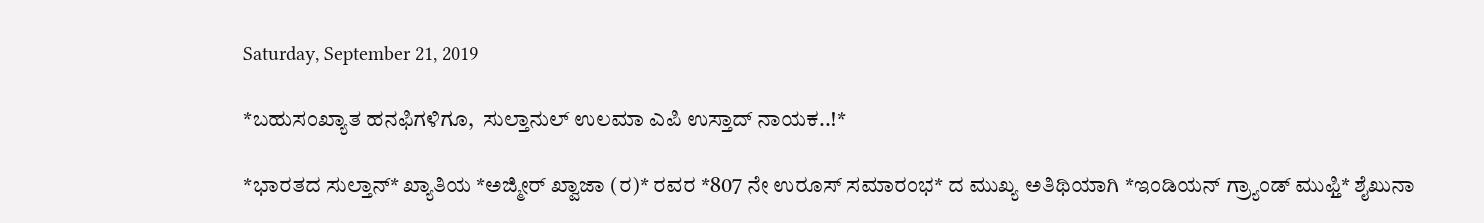Saturday, September 21, 2019

*ಬಹುಸಂಖ್ಯಾತ ಹನಫಿಗಳಿಗೂ,  ಸುಲ್ತಾನುಲ್ ಉಲಮಾ ಎಪಿ ಉಸ್ತಾದ್ ನಾಯಕ..!*

*ಭಾರತದ ಸುಲ್ತಾನ್* ಖ್ಯಾತಿಯ *ಅಜ್ಮೀರ್ ಖ್ವಾಜಾ (ರ)* ರವರ *807 ನೇ ಉರೂಸ್ ಸಮಾರಂಭ* ದ ಮುಖ್ಯ ಅತಿಥಿಯಾಗಿ *ಇಂಡಿಯನ್ ಗ್ರ್ಯಾಂಡ್ ಮುಫ್ತಿ* ಶೈಖುನಾ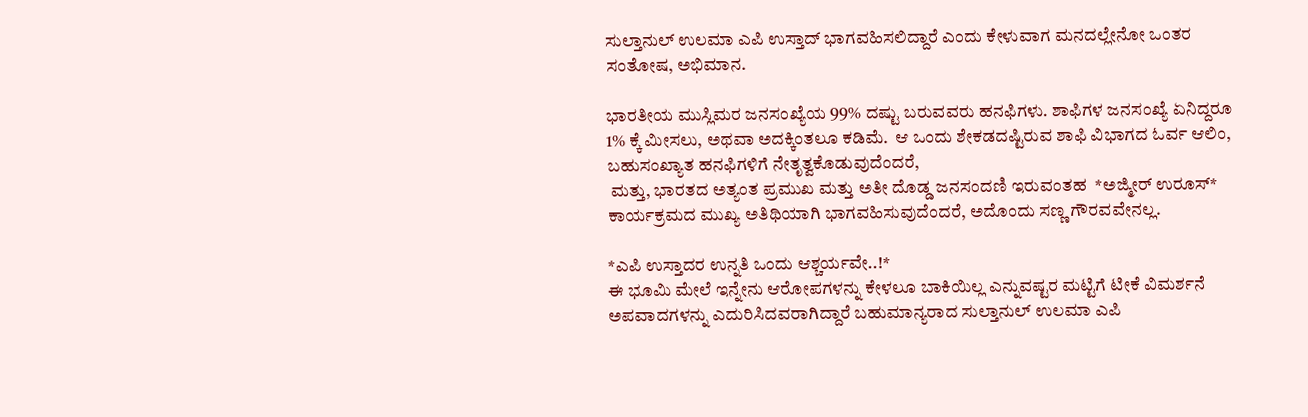ಸುಲ್ತಾನುಲ್ ಉಲಮಾ ಎಪಿ ಉಸ್ತಾದ್ ಭಾಗವಹಿಸಲಿದ್ದಾರೆ ಎಂದು ಕೇಳುವಾಗ ಮನದಲ್ಲೇನೋ ಒಂತರ ಸಂತೋಷ, ಅಭಿಮಾನ.

ಭಾರತೀಯ ಮುಸ್ಲಿಮರ ಜನಸಂಖ್ಯೆಯ 99% ದಷ್ಟು ಬರುವವರು ಹನಫಿಗಳು. ಶಾಫಿಗಳ ಜನಸಂಖ್ಯೆ ಏನಿದ್ದರೂ 1% ಕ್ಕೆ ಮೀಸಲು, ಅಥವಾ ಅದಕ್ಕಿಂತಲೂ ಕಡಿಮೆ.  ಆ ಒಂದು ಶೇಕಡದಷ್ಟಿರುವ ಶಾಫಿ ವಿಭಾಗದ ಓರ್ವ ಆಲಿಂ, ಬಹುಸಂಖ್ಯಾತ ಹನಫಿಗಳಿಗೆ ನೇತೃತ್ವಕೊಡುವುದೆಂದರೆ,
 ಮತ್ತು, ಭಾರತದ ಅತ್ಯಂತ ಪ್ರಮುಖ ಮತ್ತು ಅತೀ ದೊಡ್ಡ ಜನಸಂದಣಿ ಇರುವಂತಹ  *ಅಜ್ಮೀರ್ ಉರೂಸ್*  ಕಾರ್ಯಕ್ರಮದ ಮುಖ್ಯ ಅತಿಥಿಯಾಗಿ ಭಾಗವಹಿಸುವುದೆಂದರೆ, ಅದೊಂದು ಸಣ್ಣ ಗೌರವವೇನಲ್ಲ.

*ಎಪಿ ಉಸ್ತಾದರ ಉನ್ನತಿ ಒಂದು ಆಶ್ಚರ್ಯವೇ..!*
ಈ ಭೂಮಿ ಮೇಲೆ ಇನ್ನೇನು ಆರೋಪಗಳನ್ನು ಕೇಳಲೂ ಬಾಕಿಯಿಲ್ಲ ಎನ್ನುವಷ್ಟರ ಮಟ್ಟಿಗೆ ಟೀಕೆ ವಿಮರ್ಶನೆ ಅಪವಾದಗಳನ್ನು ಎದುರಿಸಿದವರಾಗಿದ್ದಾರೆ ಬಹುಮಾನ್ಯರಾದ ಸುಲ್ತಾನುಲ್ ಉಲಮಾ ಎಪಿ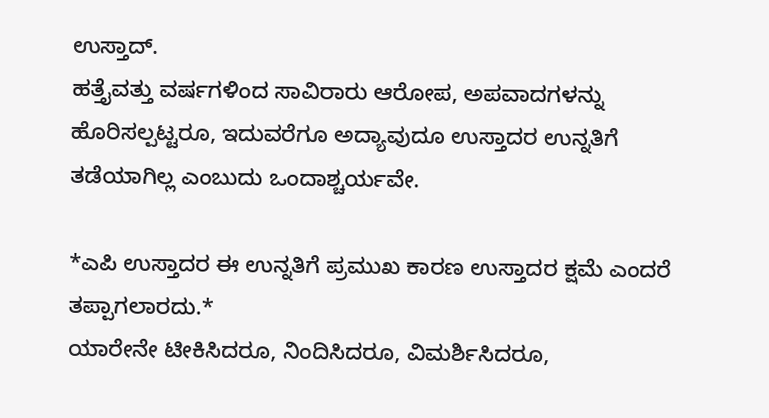ಉಸ್ತಾದ್.
ಹತ್ತೈವತ್ತು ವರ್ಷಗಳಿಂದ ಸಾವಿರಾರು ಆರೋಪ, ಅಪವಾದಗಳನ್ನು ಹೊರಿಸಲ್ಪಟ್ಟರೂ, ಇದುವರೆಗೂ ಅದ್ಯಾವುದೂ ಉಸ್ತಾದರ ಉನ್ನತಿಗೆ ತಡೆಯಾಗಿಲ್ಲ ಎಂಬುದು ಒಂದಾಶ್ಚರ್ಯವೇ.

*ಎಪಿ ಉಸ್ತಾದರ ಈ ಉನ್ನತಿಗೆ ಪ್ರಮುಖ ಕಾರಣ ಉಸ್ತಾದರ ಕ್ಷಮೆ ಎಂದರೆ ತಪ್ಪಾಗಲಾರದು.*
ಯಾರೇನೇ ಟೀಕಿಸಿದರೂ, ನಿಂದಿಸಿದರೂ, ವಿಮರ್ಶಿಸಿದರೂ,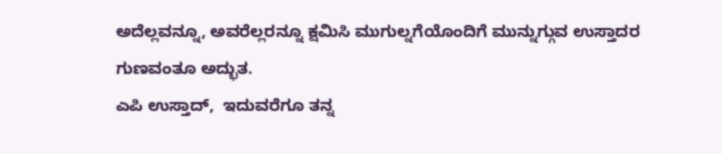ಅದೆಲ್ಲವನ್ನೂ, ಅವರೆಲ್ಲರನ್ನೂ ಕ್ಷಮಿಸಿ ಮುಗುಲ್ನಗೆಯೊಂದಿಗೆ ಮುನ್ನುಗ್ಗುವ ಉಸ್ತಾದರ ಗುಣವಂತೂ ಅದ್ಭುತ.
ಎಪಿ ಉಸ್ತಾದ್,  ಇದುವರೆಗೂ ತನ್ನ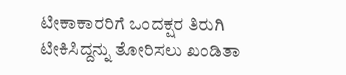ಟೀಕಾಕಾರರಿಗೆ ಒಂದಕ್ಷರ ತಿರುಗಿ ಟೀಕಿಸಿದ್ದನ್ನು ತೋರಿಸಲು ಖಂಡಿತಾ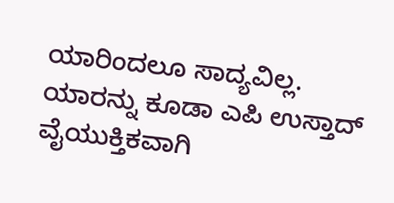ಯಾರಿಂದಲೂ ಸಾದ್ಯವಿಲ್ಲ.  ಯಾರನ್ನು ಕೂಡಾ ಎಪಿ ಉಸ್ತಾದ್ ವೈಯುಕ್ತಿಕವಾಗಿ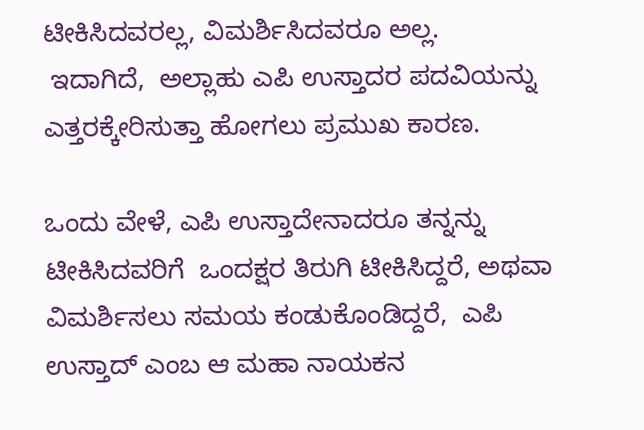ಟೀಕಿಸಿದವರಲ್ಲ, ವಿಮರ್ಶಿಸಿದವರೂ ಅಲ್ಲ.
 ಇದಾಗಿದೆ,  ಅಲ್ಲಾಹು ಎಪಿ ಉಸ್ತಾದರ ಪದವಿಯನ್ನು ಎತ್ತರಕ್ಕೇರಿಸುತ್ತಾ ಹೋಗಲು ಪ್ರಮುಖ ಕಾರಣ.

ಒಂದು ವೇಳೆ, ಎಪಿ ಉಸ್ತಾದೇನಾದರೂ ತನ್ನನ್ನು ಟೀಕಿಸಿದವರಿಗೆ  ಒಂದಕ್ಷರ ತಿರುಗಿ ಟೀಕಿಸಿದ್ದರೆ, ಅಥವಾ ವಿಮರ್ಶಿಸಲು ಸಮಯ ಕಂಡುಕೊಂಡಿದ್ದರೆ,  ಎಪಿ ಉಸ್ತಾದ್ ಎಂಬ ಆ ಮಹಾ ನಾಯಕನ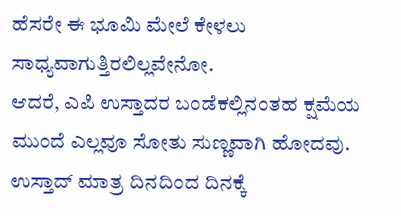ಹೆಸರೇ ಈ ಭೂಮಿ ಮೇಲೆ ಕೇಳಲು ಸಾಧ್ಯವಾಗುತ್ತಿರಲಿಲ್ಲವೇನೋ.
ಆದರೆ, ಎಪಿ ಉಸ್ತಾದರ ಬಂಡೆಕಲ್ಲಿನಂತಹ ಕ್ಷಮೆಯ ಮುಂದೆ ಎಲ್ಲವೂ ಸೋತು ಸುಣ್ಣವಾಗಿ ಹೋದವು. ಉಸ್ತಾದ್ ಮಾತ್ರ ದಿನದಿಂದ ದಿನಕ್ಕೆ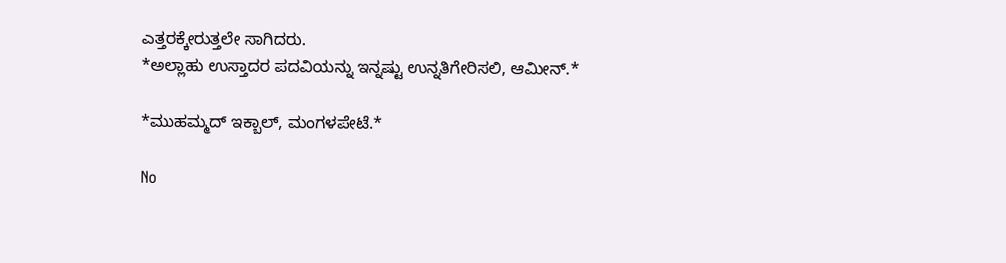ಎತ್ತರಕ್ಕೇರುತ್ತಲೇ ಸಾಗಿದರು.
*ಅಲ್ಲಾಹು ಉಸ್ತಾದರ ಪದವಿಯನ್ನು ಇನ್ನಷ್ಟು ಉನ್ನತಿಗೇರಿಸಲಿ, ಆಮೀನ್.*

*ಮುಹಮ್ಮದ್ ಇಕ್ಬಾಲ್, ಮಂಗಳಪೇಟೆ.*

No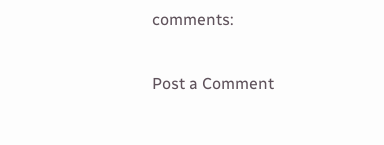comments:

Post a Comment